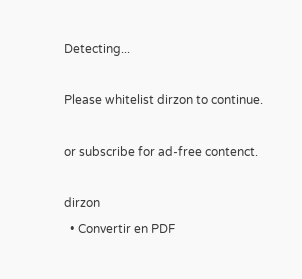Detecting...

Please whitelist dirzon to continue.

or subscribe for ad-free contenct.

dirzon
  • Convertir en PDF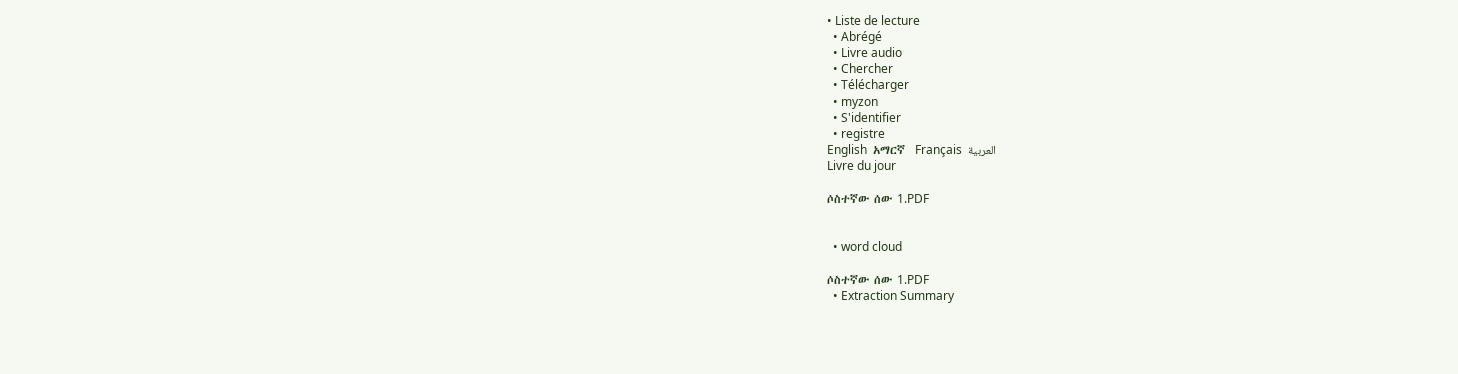• Liste de lecture
  • Abrégé
  • Livre audio
  • Chercher
  • Télécharger
  • myzon
  • S'identifier
  • registre
English  አማርኛ  Français  العربية
Livre du jour

ሶስተኛው ሰው 1.PDF


  • word cloud

ሶስተኛው ሰው 1.PDF
  • Extraction Summary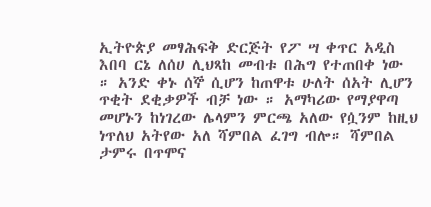ኢትዮጵያ መፃሕፍቅ ድርጅት የፖ ሣ ቀጥር አዲስ እበባ ርኔ ለሰሀ ሊህጻከ መብቱ በሕግ የተጠበቀ ነው ። አንድ ቀኑ ሰኞ ሲሆን ከጠዋቱ ሁለት ሰአት ሊሆን ጥቂት ደቂቃዎች ብቻ ነው ። አማካሪው የማያዋጣ መሆኑን ከነገረው ሌላምን ምርጫ አለው የሷንም ከዚህ ነጥለህ አትየው አለ ሻምበል ፈገግ ብሎ። ሻምበል ታምሩ በጥሞና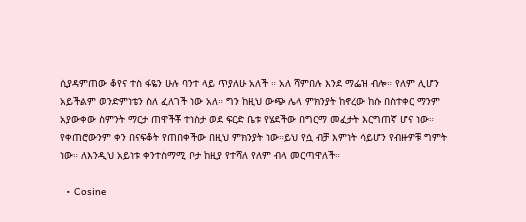ሲያዳምጠው ቆየና ተስ ፋዬን ሁሉ ባንተ ላይ ጥያለሁ አለች ። አለ ሻምበሉ እንደ ማፌዝ ብሎ። የለም ሊሆን አይችልም ወንድምነቴን ስለ ፈለገች ነው አለ። ግን ከዚህ ውጭ ሌላ ምክንያት ከኖረው ከሱ በስተቀር ማንም አያውቀው ስምንት ማርታ ጠዋችቾ ተነስታ ወደ ፍርድ ቤቱ የሄደችው በግርማ መፈታት እርግጠኛ ሆና ነው። የቀጠሮውንም ቀን በናፍቆት የጠበቀችው በዚህ ምክንያት ነው።ይህ የሷ ብቻ እምነት ሳይሆን የብዙዎቹ ግምት ነው። ለእንዲህ አይነቱ ቀንተስማሚ ቦታ ከዚያ የተሻለ የለም ብላ መርጣዋለች።

  • Cosine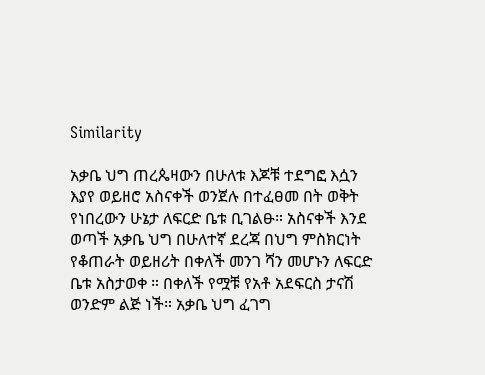Similarity

አቃቤ ህግ ጠረጴዛውን በሁለቱ እጆቹ ተደግፎ እሷን እያየ ወይዘሮ አስናቀች ወንጀሉ በተፈፀመ በት ወቅት የነበረውን ሁኔታ ለፍርድ ቤቱ ቢገልፁ። አስናቀች እንደ ወጣች አቃቤ ህግ በሁለተኛ ደረጃ በህግ ምስክርነት የቆጠራት ወይዘሪት በቀለች መንገ ሻን መሆኑን ለፍርድ ቤቱ አስታወቀ ። በቀለች የሟቹ የአቶ አደፍርስ ታናሽ ወንድም ልጅ ነች። አቃቤ ህግ ፈገግ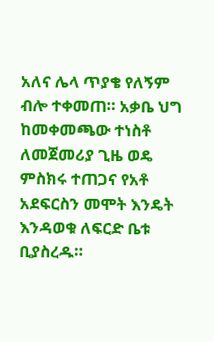አለና ሌላ ጥያቄ የለኝም ብሎ ተቀመጠ። አቃቤ ህግ ከመቀመጫው ተነስቶ ለመጀመሪያ ጊዜ ወዴ ምስክሩ ተጠጋና የአቶ አደፍርስን መሞት እንዴት እንዳወቁ ለፍርድ ቤቱ ቢያስረዱ።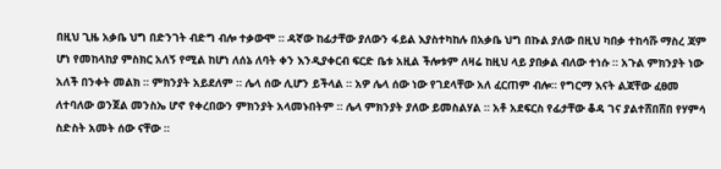በዚህ ጊዜ አቃቤ ህግ በድንገት ብድግ ብሎ ተቃውሞ ። ዳኛው ከፊታቸው ያለውን ፋይል እያስተካከሉ በአቃቤ ህግ በኩል ያለው በዚህ ካበቃ ተከሳሹ ማስረ ጃም ሆነ የመከላከያ ምስክር አለኝ የሚል ከሆነ ለሰኔ ለባት ቀን እንዲያቀርብ ፍርድ ቤቱ አዚል ችሎቱም ለዛሬ ከዚህ ላይ ያበቃል ብለው ተነሱ ። አጉል ምክንያት ነው አለች በንቀት መልክ ። ምክንያት አይደለም ። ሌላ ሰው ሊሆን ይችላል ። አዎ ሌላ ሰው ነው የገደላቸው አለ ፈርጠም ብሎ። የግርማ እናት ልጃቸው ፈፀመ ለተባለው ወንጀል መንስኤ ሆኖ የቀረበውን ምክንያት አላመኑበትም ። ሌላ ምክንያት ያለው ይመስልሃል ። አቶ አደፍርስ የፊታቸው ቆዳ ገና ያልተሸበሸበ የሃምሳ ስድስት አመት ሰው ናቸው ።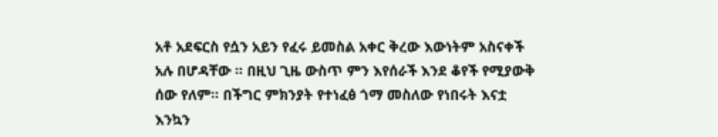አቶ አደፍርስ የሷን አይን የፈሩ ይመስል አቀር ቅረው እውነትም አስናቀች አሉ በሆዳቸው ። በዚህ ጊዜ ውስጥ ምን እየሰራች እንደ ቆየች የሚያውቅ ሰው የለም። በችግር ምክንያት የተነፈፅ ጎማ መስለው የነበሩት እናቷ እንኳን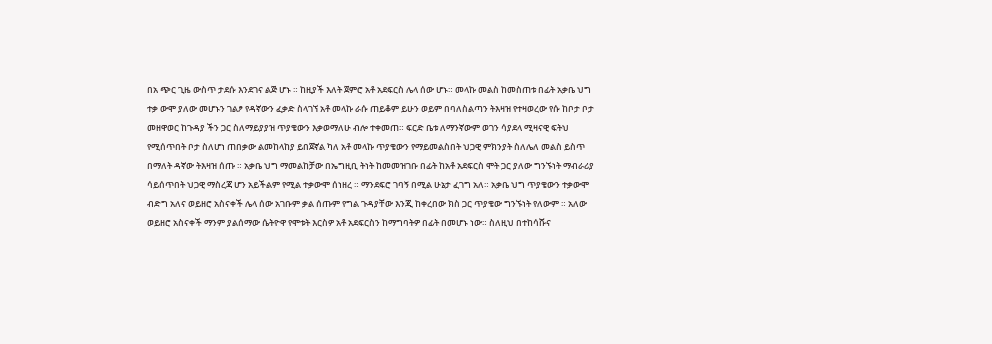በአ ጭር ጊዜ ውስጥ ታደሱ እንደገና ልጅ ሆኑ ። ከዚያች እለት ጀምሮ አቶ አደፍርስ ሌላ ሰው ሆኑ። መላኩ መልስ ከመስጠቱ በፊት አቃቤ ህግ ተቃ ውሞ ያለው መሆኑን ገልፆ የዳኛውን ፈቃድ ስላገኘ አቶ መላኩ ራሱ ጠይቆም ይሁን ወይም በባለስልጣን ትእዛዝ የተዛወረው የሱ ከቦታ ቦታ መዘዋወር ከጉዳያ ችን ጋር ስለማይያያዝ ጥያቄውን እቃወማለሁ ብሎ ተቀመጠ። ፍርድ ቤቱ ለማንኛውም ወገን ሳያደላ ሚዛናዊ ፍትህ የሚሰጥበት ቦታ ስለሆነ ጠበቃው ልመከላከያ ይበጀኛል ካለ አቶ መላኩ ጥያቄውን የማይመልስበት ህጋዊ ምክንያት ስለሌለ መልስ ይስጥ በማለት ዳኛው ትእዛዝ ሰጡ ። አቃቤ ህግ ማመልከቻው በኤግዚቢ ትነት ከመመዝገቡ በፊት ከአቶ አደፍርስ ሞት ጋር ያለው ግንኙነት ማብራሪያ ሳይሰጥበት ህጋዊ ማስረጃ ሆን አይችልም የሚል ተቃውሞ ሰነዘረ ። ማንደፍሮ ገባኝ በሚል ሁኔታ ፈገግ አለ። አቃቤ ህግ ጥያቄውን ተቃውሞ ብድግ አለና ወይዘሮ አስናቀች ሌላ ሰው አገቡም ቃል ሰጡም የግል ጉዳያቸው እንጂ ከቀረበው ክስ ጋር ጥያቄው ግንኙነት የለውም ። አለው ወይዘሮ አስናቀች ማንም ያልሰማው ሴትዮዋ የሞቱት እርስዎ አቶ አደፍርስን ከማግባትዎ በፊት በመሆኑ ነው። ስለዚህ በተከሳሹና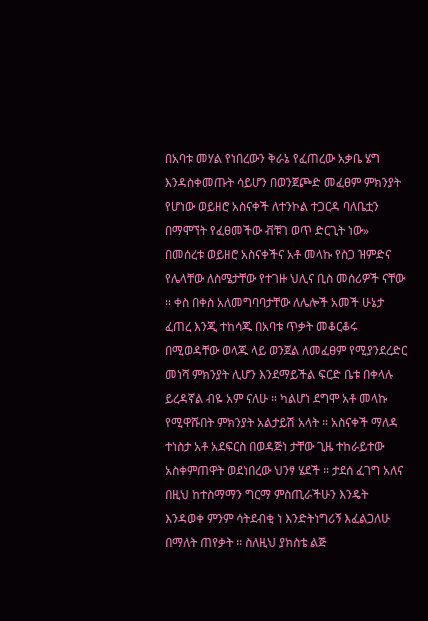በአባቱ መሃል የነበረውን ቅራኔ የፈጠረው አቃቤ ሄግ እንዳስቀመጡት ሳይሆን በወንጀጮድ መፈፀም ምክንያት የሆነው ወይዘሮ አስናቀች ለተንኮል ተጋርዳ ባለቤቷን በማሞኘት የፈፀመችው ቭቹገ ወጥ ድርጊት ነው» በመሰረቱ ወይዘሮ አስናቀችና አቶ መላኩ የስጋ ዝምድና የሌላቸው ለስሜታቸው የተገዙ ህሊና ቢስ መሰሪዎች ናቸው ። ቀስ በቀስ አለመግባባታቸው ለሌሎች አመች ሁኔታ ፈጠረ እንጂ ተከሳጁ በአባቱ ጥቃት መቆርቆሩ በሚወዳቸው ወላጁ ላይ ወንጀል ለመፈፀም የሚያንደረድር መነሻ ምክንያት ሊሆን እንደማይችል ፍርድ ቤቱ በቀላሉ ይረዳኛል ብዬ አም ናለሁ ። ካልሆነ ደግሞ አቶ መላኩ የሚዋሹበት ምክንያት አልታይሽ አላት ። አስናቀች ማለዳ ተነስታ አቶ አደፍርስ በወዳጅነ ታቸው ጊዜ ተከራይተው አስቀምጠዋት ወደነበረው ህንፃ ሄደች ። ታደሰ ፈገግ አለና በዚህ ከተስማማን ግርማ ምስጢራችሁን እንዴት እንዳወቀ ምንም ሳትደብቂ ነ እንድትነግሪኝ እፈልጋለሁ በማለት ጠየቃት ። ስለዚህ ያክስቴ ልጅ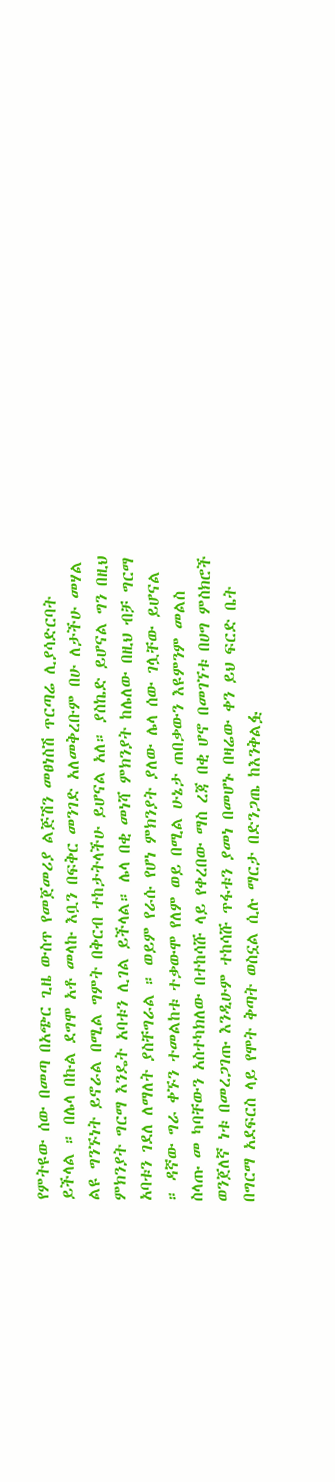የምትዩው ሰው በመጣ በአጭር ጊዜ ውስጥ የመጀመሪያ ልጅሽን መፀነስሽ ጥርጣሬ ሊያሳድርባት ይችላል ። በሌላ በኩል ደግሞ አቶ መላኩ እቧን በፍቅር መንገድ አለመቅረቡም በሁ ለታችሁ መሃል ልዩ ግንኙነት ይኖራል በሚል ግምት በቅርብ ተከታትላችሁ ይሆናል አለ። ያስኬድ ይሆናል ግን በዚህ ምክንያት ግርማ እንዴት አባቱን ሊገል ይችላል። ሌላ በቂ መነሻ ምክንያት ከሌለው በዚህ ብቻ ግርማ አባቱን ገደለ ለማለት ያስቸግራል ። ወይም የራሱ የሆነ ምክንያት ያለው ሌላ ሰው ገሏቸው ይሆናል ። ዳኛው ግራ ቀኙን ተመልከቱ ተቃውሞ የለም ወይ በሚል ሁኔታ ጠበቃውን እዩምንም መልስ ስላጡ መ ካባቸውን አስተካክለው በተከሳሹ ላይ የቀረበው ማስ ረጃ በቂ ሆኖ በመገኘቱ በሀግ ምስክሮች ወንጀለኛ ነቱ በመረጋገጡ እንዲሁም ተከሳሹ ጥፋቱን ያመነ በመሆኑ በዛሬው ቀን ይህ ፍርድ ቤት በግርማ አደፍርስ ላይ የሞት ቅጣት ወስኗል ሲሉ ማርታ በድንጋጤ ከእንቅልፏ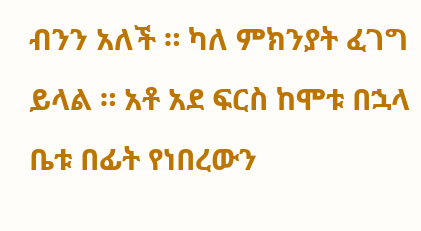ብንን አለች ። ካለ ምክንያት ፈገግ ይላል ። አቶ አደ ፍርስ ከሞቱ በኋላ ቤቱ በፊት የነበረውን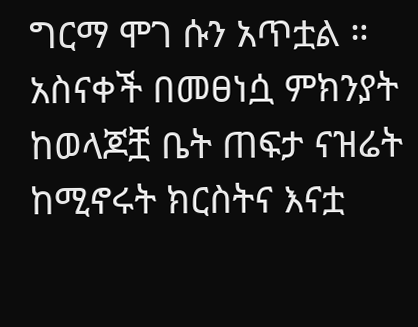ግርማ ሞገ ሱን አጥቷል ። አስናቀች በመፀነሷ ምክንያት ከወላጆቿ ቤት ጠፍታ ናዝሬት ከሚኖሩት ክርስትና እናቷ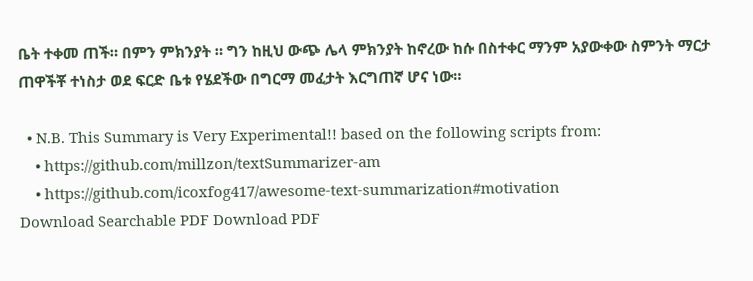ቤት ተቀመ ጠች። በምን ምክንያት ። ግን ከዚህ ውጭ ሌላ ምክንያት ከኖረው ከሱ በስተቀር ማንም አያውቀው ስምንት ማርታ ጠዋችቾ ተነስታ ወደ ፍርድ ቤቱ የሄደችው በግርማ መፈታት እርግጠኛ ሆና ነው።

  • N.B. This Summary is Very Experimental!! based on the following scripts from:
    • https://github.com/millzon/textSummarizer-am
    • https://github.com/icoxfog417/awesome-text-summarization#motivation
Download Searchable PDF Download PDF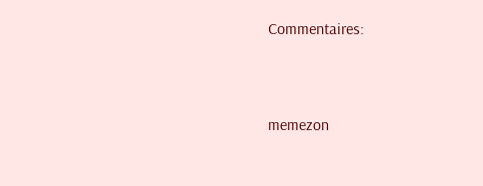Commentaires:


memezon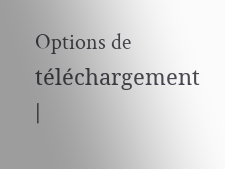Options de téléchargement |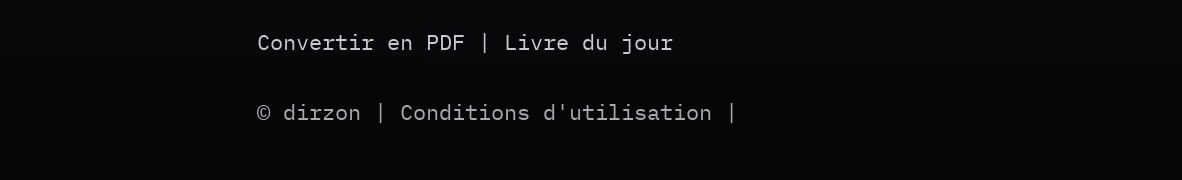Convertir en PDF | Livre du jour

© dirzon | Conditions d'utilisation |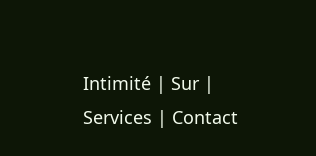Intimité | Sur | Services | Contact